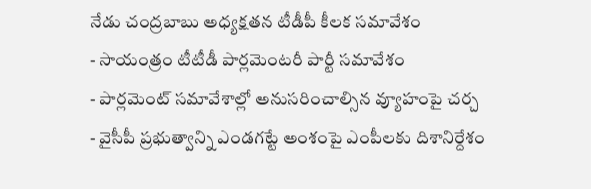నేడు చంద్రబాబు అధ్యక్షతన టీడీపీ కీలక సమావేశం
- సాయంత్రం టీటీడీ పార్లమెంటరీ పార్టీ సమావేశం
- పార్లమెంట్ సమావేశాల్లో అనుసరించాల్సిన వ్యూహంపై చర్చ
- వైసీపీ ప్రభుత్వాన్ని ఎండగట్టే అంశంపై ఎంపీలకు దిశానిర్దేశం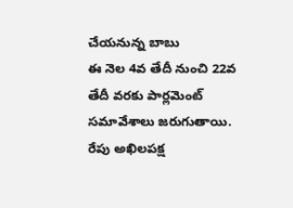చేయనున్న బాబు
ఈ నెల 4వ తేదీ నుంచి 22వ తేదీ వరకు పార్లమెంట్ సమావేశాలు జరుగుతాయి. రేపు అఖిలపక్ష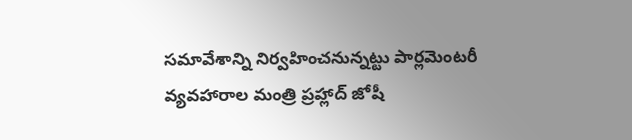సమావేశాన్ని నిర్వహించనున్నట్టు పార్లమెంటరీ వ్యవహారాల మంత్రి ప్రహ్లాద్ జోషీ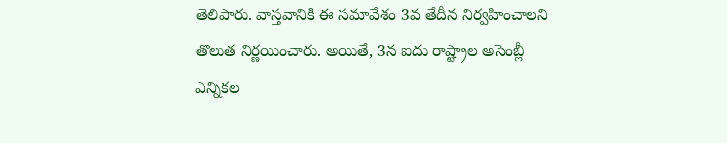తెలిపారు. వాస్తవానికి ఈ సమావేశం 3వ తేదీన నిర్వహించాలని తొలుత నిర్ణయించారు. అయితే, 3న ఐదు రాష్ట్రాల అసెంబ్లీ ఎన్నికల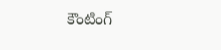కౌంటింగ్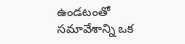ఉండటంతో సమావేశాన్ని ఒక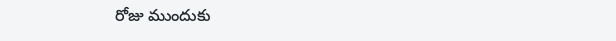రోజు ముందుకు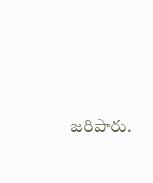జరిపారు.